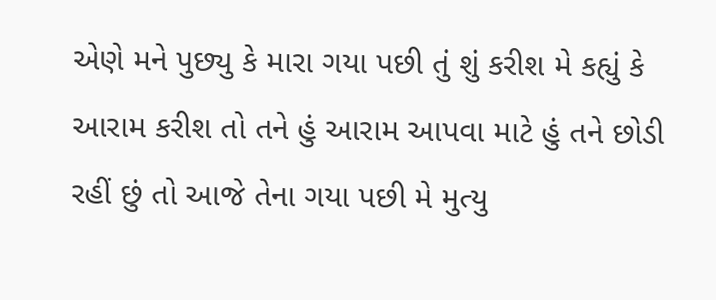એણે મને પુછ્યુ કે મારા ગયા પછી તું શું કરીશ મે કહ્યું કે આરામ કરીશ તો તને હું આરામ આપવા માટે હું તને છોડી રહીં છું તો આજે તેના ગયા પછી મે મુત્યુ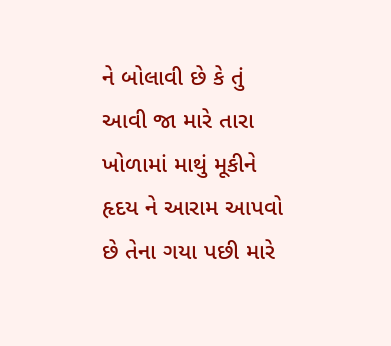ને બોલાવી છે કે તું આવી જા મારે તારા ખોળામાં માથું મૂકીને હૃદય ને આરામ આપવો છે તેના ગયા પછી મારે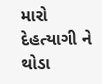મારો દેહત્યાગી ને થોડા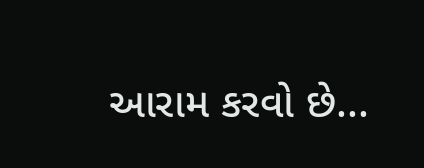આરામ કરવો છે...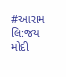#આરામ
લિ:જય મોદી